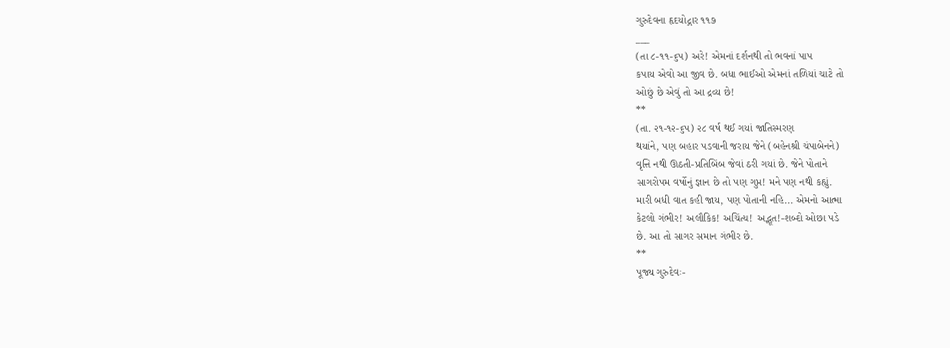ગુરુદેવના હૃદયોદ્ગાર ૧૧૭
___
(તા ૮-૧૧-૬પ) અરે! એમનાં દર્શનથી તો ભવનાં પાપ
કપાય એવો આ જીવ છે. બધા ભાઈઓ એમનાં તળિયાં ચાટે તો
ઓછું છે એવું તો આ દ્રવ્ય છે!
**
(તા. ૨૧-૧૨-૬પ) ૨૮ વર્ષ થઈ ગયાં જાતિસ્મરણ
થયાંને, પણ બહાર પડવાની જરાય જેને (બહેનશ્રી ચંપાબેનને)
વૃત્તિ નથી ઊઠતી-પ્રતિબિંબ જેવાં ઠરી ગયાં છે. જેને પોતાને
સાગરોપમ વર્ષોનું જ્ઞાન છે તો પણ ગુપ્ત! મને પણ નથી કહ્યું.
મારી બધી વાત કહી જાય, પણ પોતાની નહિ... એમનો આત્મા
કેટલો ગંભીર! અલૌકિક! અચિંત્ય! અદ્ભૂત!-શબ્દો ઓછા પડે
છે. આ તો સાગર સમાન ગંભીર છે.
**
પૂજ્ય ગુરુદેવઃ-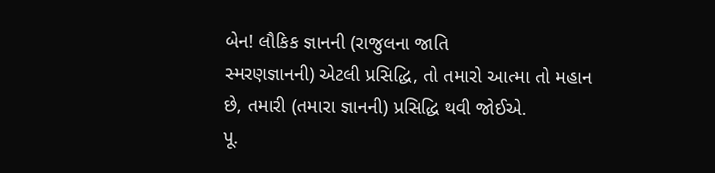બેન! લૌકિક જ્ઞાનની (રાજુલના જાતિ
સ્મરણજ્ઞાનની) એટલી પ્રસિદ્ધિ, તો તમારો આત્મા તો મહાન
છે, તમારી (તમારા જ્ઞાનની) પ્રસિદ્ધિ થવી જોઈએ.
પૂ.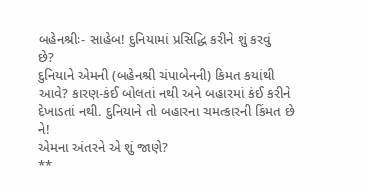બહેનશ્રીઃ- સાહેબ! દુનિયામાં પ્રસિદ્ધિ કરીને શું કરવું
છે?
દુનિયાને એમની (બહેનશ્રી ચંપાબેનની) કિમત કયાંથી
આવે? કારણ-કંઈ બોલતાં નથી અને બહારમાં કંઈ કરીને
દેખાડતાં નથી. દુનિયાને તો બહારના ચમત્કારની કિંમત છે ને!
એમના અંતરને એ શું જાણે?
**